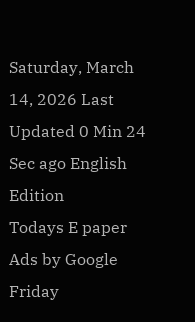Saturday, March 14, 2026 Last Updated 0 Min 24 Sec ago English Edition
Todays E paper
Ads by Google
Friday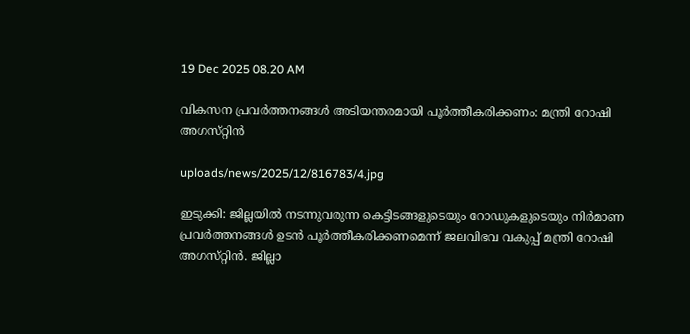19 Dec 2025 08.20 AM

വികസന പ്രവര്‍ത്തനങ്ങള്‍ അടിയന്തരമായി പൂര്‍ത്തീകരിക്കണം: മന്ത്രി റോഷി അഗസ്‌റ്റിന്‍

uploads/news/2025/12/816783/4.jpg

ഇടുക്കി: ജില്ലയില്‍ നടന്നുവരുന്ന കെട്ടിടങ്ങളുടെയും റോഡുകളുടെയും നിര്‍മാണ പ്രവര്‍ത്തനങ്ങള്‍ ഉടന്‍ പൂര്‍ത്തീകരിക്കണമെന്ന്‌ ജലവിഭവ വകുപ്പ്‌ മന്ത്രി റോഷി അഗസ്‌റ്റിന്‍. ജില്ലാ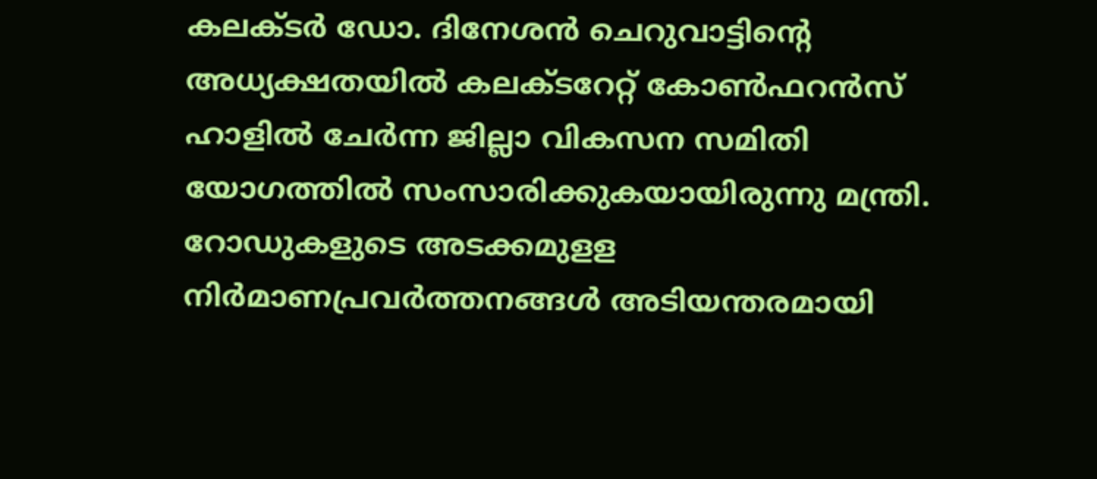കലക്‌ടര്‍ ഡോ. ദിനേശന്‍ ചെറുവാട്ടിന്റെ അധ്യക്ഷതയില്‍ കലക്‌ടറേറ്റ്‌ കോണ്‍ഫറന്‍സ്‌ ഹാളില്‍ ചേര്‍ന്ന ജില്ലാ വികസന സമിതി യോഗത്തില്‍ സംസാരിക്കുകയായിരുന്നു മന്ത്രി.
റോഡുകളുടെ അടക്കമുളള നിര്‍മാണപ്രവര്‍ത്തനങ്ങള്‍ അടിയന്തരമായി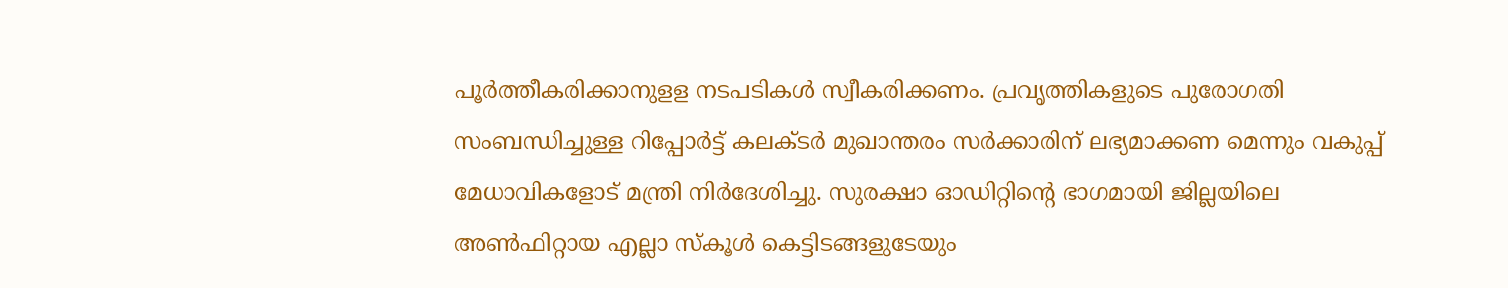പൂര്‍ത്തീകരിക്കാനുളള നടപടികള്‍ സ്വീകരിക്കണം. പ്രവൃത്തികളുടെ പുരോഗതി സംബന്ധിച്ചുള്ള റിപ്പോര്‍ട്ട്‌ കലക്‌ടര്‍ മുഖാന്തരം സര്‍ക്കാരിന്‌ ലഭ്യമാക്കണ മെന്നും വകുപ്പ്‌ മേധാവികളോട്‌ മന്ത്രി നിര്‍ദേശിച്ചു. സുരക്ഷാ ഓഡിറ്റിന്റെ ഭാഗമായി ജില്ലയിലെ അണ്‍ഫിറ്റായ എല്ലാ സ്‌കൂള്‍ കെട്ടിടങ്ങളുടേയും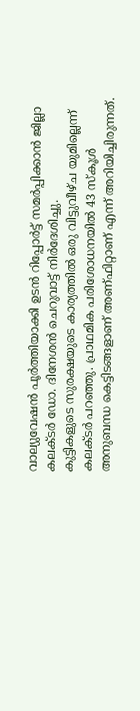വാല്യുവേഷന്‍ പൂര്‍ത്തിയാക്കി ഉടന്‍ റിപ്പോര്‍ട്ട്‌ സമര്‍പ്പിക്കാന്‍ ജില്ലാ കലക്‌ടര്‍ ഡോ. ദിനേശന്‍ ചെറുവാട്ട്‌ നിര്‍ദേശിച്ചു.
കുട്ടികളുടെ സുരക്ഷയുടെ കാര്യത്തില്‍ ഒരു വിട്ടുവീഴ്‌ച യുമില്ലെന്ന്‌ കലക്‌ടര്‍ പറഞ്ഞു. പ്രാഥമിക പരിശോധനയില്‍ 43 സ്‌കൂള്‍ അനുബന്ധ കെട്ടിടങ്ങളാണ്‌ അണ്‌ഫിറ്റാണ്‌ എന്ന്‌ അറിയിച്ചിരുന്നത്‌.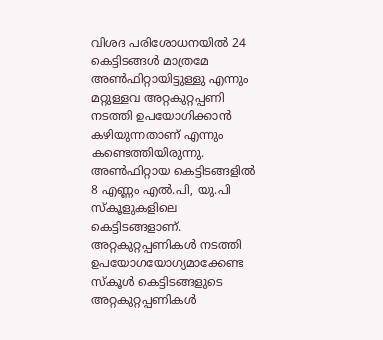വിശദ പരിശോധനയില്‍ 24 കെട്ടിടങ്ങള്‍ മാത്രമേ അണ്‍ഫിറ്റായിട്ടുള്ളു എന്നും മറ്റുള്ളവ അറ്റകുറ്റപ്പണി നടത്തി ഉപയോഗിക്കാന്‍ കഴിയുന്നതാണ്‌ എന്നും കണ്ടെത്തിയിരുന്നു. അണ്‍ഫിറ്റായ കെട്ടിടങ്ങളില്‍ 8 എണ്ണം എല്‍.പി, യു.പി സ്‌കൂളുകളിലെ കെട്ടിടങ്ങളാണ്‌. അറ്റകുറ്റപ്പണികള്‍ നടത്തി ഉപയോഗയോഗ്യമാക്കേണ്ട സ്‌കൂള്‍ കെട്ടിടങ്ങളുടെ അറ്റകുറ്റപ്പണികള്‍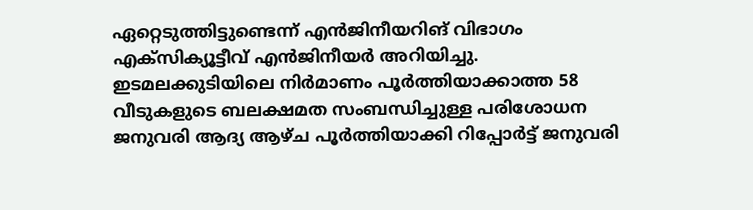ഏറ്റെടുത്തിട്ടുണ്ടെന്ന്‌ എന്‍ജിനീയറിങ്‌ വിഭാഗം എക്‌സിക്യൂട്ടീവ്‌ എന്‍ജിനീയര്‍ അറിയിച്ചു. ഇടമലക്കുടിയിലെ നിര്‍മാണം പൂര്‍ത്തിയാക്കാത്ത 58 വീടുകളുടെ ബലക്ഷമത സംബന്ധിച്ചുള്ള പരിശോധന ജനുവരി ആദ്യ ആഴ്‌ച പൂര്‍ത്തിയാക്കി റിപ്പോര്‍ട്ട്‌ ജനുവരി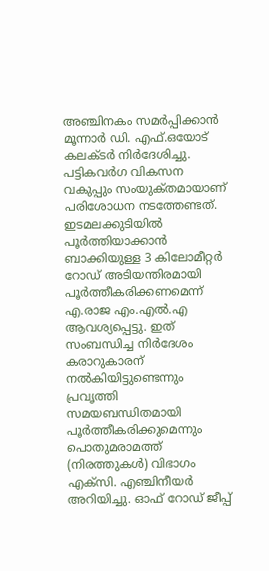അഞ്ചിനകം സമര്‍പ്പിക്കാന്‍ മൂന്നാര്‍ ഡി. എഫ്‌.ഒയോട്‌ കലക്‌ടര്‍ നിര്‍ദേശിച്ചു. പട്ടികവര്‍ഗ വികസന വകുപ്പും സംയുക്‌തമായാണ്‌ പരിശോധന നടത്തേണ്ടത്‌. ഇടമലക്കുടിയില്‍ പൂര്‍ത്തിയാക്കാന്‍ ബാക്കിയുള്ള 3 കിലോമീറ്റര്‍ റോഡ്‌ അടിയന്തിരമായി പൂര്‍ത്തീകരിക്കണമെന്ന്‌ എ.രാജ എം.എല്‍.എ ആവശ്യപ്പെട്ടു. ഇത്‌ സംബന്ധിച്ച നിര്‍ദേശം കരാറുകാരന്‌ നല്‍കിയിട്ടുണ്ടെന്നും പ്രവൃത്തി സമയബന്ധിതമായി പൂര്‍ത്തീകരിക്കുമെന്നും പൊതുമരാമത്ത്‌ (നിരത്തുകള്‍) വിഭാഗം എക്‌സി. എഞ്ചിനീയര്‍ അറിയിച്ചു. ഓഫ്‌ റോഡ്‌ ജീപ്പ്‌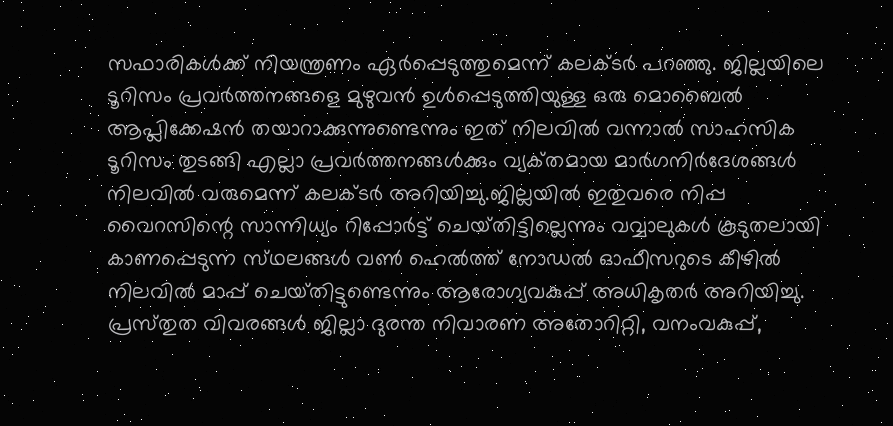സഫാരികള്‍ക്ക്‌ നിയന്ത്രണം ഏര്‍പ്പെടുത്തുമെന്ന്‌ കലക്‌ടര്‍ പറഞ്ഞു. ജില്ലയിലെ ടൂറിസം പ്രവര്‍ത്തനങ്ങളെ മുഴുവന്‍ ഉള്‍പ്പെടുത്തിയുള്ള ഒരു മൊബൈല്‍ ആപ്ലിക്കേഷന്‍ തയാറാക്കുന്നുണ്ടെന്നും ഇത്‌ നിലവില്‍ വന്നാല്‍ സാഹസിക ടൂറിസം തുടങ്ങി എല്ലാ പ്രവര്‍ത്തനങ്ങള്‍ക്കും വ്യക്‌തമായ മാര്‍ഗനിര്‍ദേശങ്ങള്‍ നിലവില്‍ വരുമെന്ന്‌ കലക്‌ടര്‍ അറിയിച്ചു.ജില്ലയില്‍ ഇതുവരെ നിപ്പ വൈറസിന്റെ സാന്നിധ്യം റിപ്പോര്‍ട്ട്‌ ചെയ്‌തിട്ടില്ലെന്നും വവ്വാലുകള്‍ കൂടുതലായി കാണപ്പെടുന്ന സ്‌ഥലങ്ങള്‍ വണ്‍ ഹെല്‍ത്ത്‌ നോഡല്‍ ഓഫീസറുടെ കീഴില്‍ നിലവില്‍ മാപ്പ്‌ ചെയ്‌തിട്ടുണ്ടെന്നും ആരോഗ്യവകുപ്പ്‌ അധികൃതര്‍ അറിയിച്ചു. പ്രസ്‌തുത വിവരങ്ങള്‍ ജില്ലാ ദുരന്ത നിവാരണ അതോറിറ്റി, വനംവകുപ്പ്‌,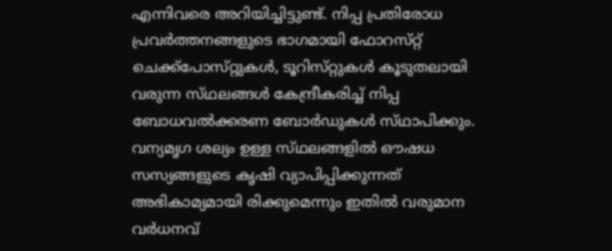എന്നിവരെ അറിയിച്ചിട്ടുണ്ട്‌. നിപ്പ പ്രതിരോധ പ്രവര്‍ത്തനങ്ങളുടെ ഭാഗമായി ഫോറസ്‌റ്റ് ചെക്ക്‌പോസ്‌റ്റുകള്‍, ടൂറിസ്‌റ്റുകള്‍ കൂടുതലായി വരുന്ന സ്‌ഥലങ്ങള്‍ കേന്ദ്രീകരിച്ച്‌ നിപ്പ ബോധവല്‍ക്കരണ ബോര്‍ഡുകള്‍ സ്‌ഥാപിക്കും.
വന്യമൃഗ ശല്യം ഉള്ള സ്‌ഥലങ്ങളില്‍ ഔഷധ സസ്യങ്ങളുടെ കൃഷി വ്യാപിപ്പിക്കുന്നത്‌ അഭികാമ്യമായി രിക്കുമെന്നും ഇതില്‍ വരുമാന വര്‍ധനവ്‌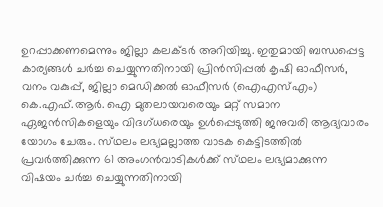ഉറപ്പാക്കണമെന്നും ജില്ലാ കലക്‌ടര്‍ അറിയിച്ചു. ഇതുമായി ബന്ധപ്പെട്ട കാര്യങ്ങള്‍ ചര്‍ച്ച ചെയ്യുന്നതിനായി പ്രിന്‍സിപ്പല്‍ കൃഷി ഓഫീസര്‍, വനം വകുപ്പ്‌, ജില്ലാ മെഡിക്കല്‍ ഓഫീസര്‍ (ഐഎസ്‌എം) കെ.എഫ്‌.ആര്‍. ഐ മുതലായവരെയും മറ്റ്‌ സമാന ഏജന്‍സികളെയും വിദഗ്‌ധരെയും ഉള്‍പ്പെടുത്തി ജനുവരി ആദ്യവാരം യോഗം ചേരും. സ്‌ഥലം ലഭ്യമല്ലാത്ത വാടക കെട്ടിടത്തില്‍ പ്രവര്‍ത്തിക്കുന്ന 61 അംഗന്‍വാടികള്‍ക്ക്‌ സ്‌ഥലം ലഭ്യമാക്കുന്ന വിഷയം ചര്‍ച്ച ചെയ്യുന്നതിനായി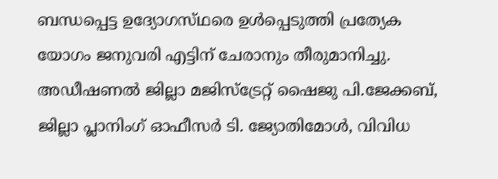ബന്ധപ്പെട്ട ഉദ്യോഗസ്‌ഥരെ ഉള്‍പ്പെടുത്തി പ്രത്യേക യോഗം ജനുവരി എട്ടിന്‌ ചേരാനും തീരുമാനിച്ചു. അഡീഷണല്‍ ജില്ലാ മജിസ്‌ട്രേറ്റ്‌ ഷൈജു പി.ജേക്കബ്‌, ജില്ലാ പ്ലാനിംഗ്‌ ഓഫീസര്‍ ടി. ജ്യോതിമോള്‍, വിവിധ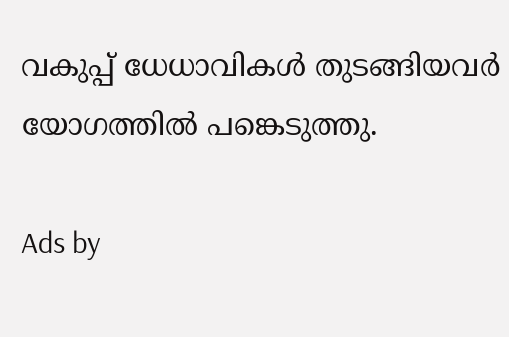വകുപ്പ്‌ ധേധാവികള്‍ തുടങ്ങിയവര്‍ യോഗത്തില്‍ പങ്കെടുത്തു.

Ads by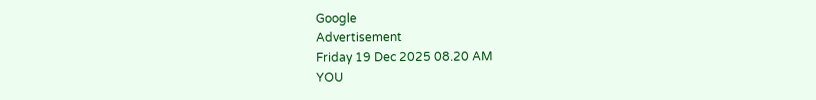Google
Advertisement
Friday 19 Dec 2025 08.20 AM
YOU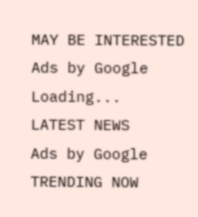MAY BE INTERESTED
Ads by Google
Loading...
LATEST NEWS
Ads by Google
TRENDING NOW